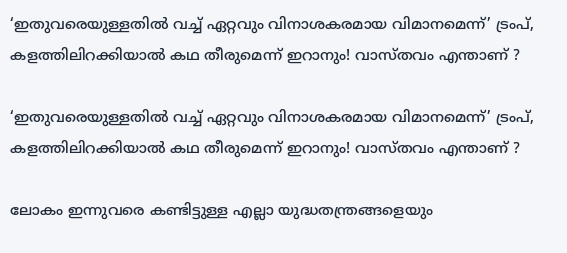‘ഇതുവരെയുള്ളതിൽ വച്ച് ഏറ്റവും വിനാശകരമായ വിമാനമെന്ന്’ ട്രംപ്, കളത്തിലിറക്കിയാൽ കഥ തീരുമെന്ന് ഇറാനും! വാസ്തവം എന്താണ് ?

‘ഇതുവരെയുള്ളതിൽ വച്ച് ഏറ്റവും വിനാശകരമായ വിമാനമെന്ന്’ ട്രംപ്, കളത്തിലിറക്കിയാൽ കഥ തീരുമെന്ന് ഇറാനും! വാസ്തവം എന്താണ് ?

ലോകം ഇന്നുവരെ കണ്ടിട്ടുള്ള എല്ലാ യുദ്ധതന്ത്രങ്ങളെയും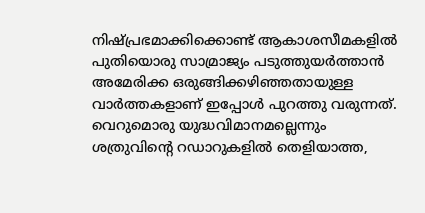നിഷ്പ്രഭമാക്കിക്കൊണ്ട് ആകാശസീമകളിൽ പുതിയൊരു സാമ്രാജ്യം പടുത്തുയർത്താൻ അമേരിക്ക ഒരുങ്ങിക്കഴിഞ്ഞതായുള്ള വാർത്തകളാണ് ഇപ്പോൾ പുറത്തു വരുന്നത്. വെറുമൊരു യുദ്ധവിമാനമല്ലെന്നും ശത്രുവിന്റെ റഡാറുകളിൽ തെളിയാത്ത,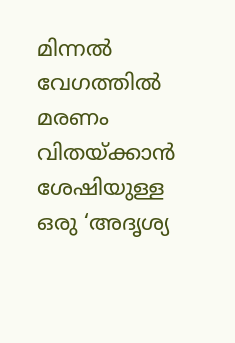മിന്നൽ വേഗത്തിൽ മരണം വിതയ്ക്കാൻ ശേഷിയുള്ള ഒരു ‘അദൃശ്യ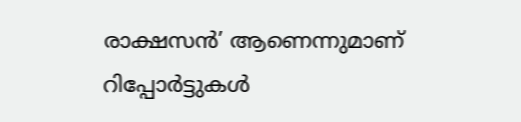രാക്ഷസൻ’ ആണെന്നുമാണ് റിപ്പോർട്ടുകൾ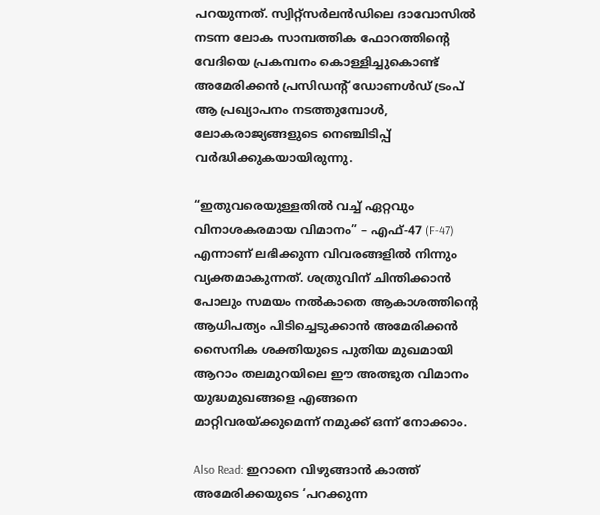പറയുന്നത്. സ്വിറ്റ്‌സർലൻഡിലെ ദാവോസിൽ നടന്ന ലോക സാമ്പത്തിക ഫോറത്തിന്റെ വേദിയെ പ്രകമ്പനം കൊള്ളിച്ചുകൊണ്ട് അമേരിക്കൻ പ്രസിഡന്റ് ഡോണൾഡ്‌ ട്രംപ് ആ പ്രഖ്യാപനം നടത്തുമ്പോൾ, ലോകരാജ്യങ്ങളുടെ നെഞ്ചിടിപ്പ് വർദ്ധിക്കുകയായിരുന്നു.

“ഇതുവരെയുള്ളതിൽ വച്ച് ഏറ്റവും വിനാശകരമായ വിമാനം” – എഫ്-47 (F-47) എന്നാണ് ലഭിക്കുന്ന വിവരങ്ങളിൽ നിന്നും വ്യക്തമാകുന്നത്. ശത്രുവിന് ചിന്തിക്കാൻ പോലും സമയം നൽകാതെ ആകാശത്തിന്റെ ആധിപത്യം പിടിച്ചെടുക്കാൻ അമേരിക്കൻ സൈനിക ശക്തിയുടെ പുതിയ മുഖമായി ആറാം തലമുറയിലെ ഈ അത്ഭുത വിമാനം യുദ്ധമുഖങ്ങളെ എങ്ങനെ മാറ്റിവരയ്ക്കുമെന്ന് നമുക്ക് ഒന്ന് നോക്കാം.

Also Read: ഇറാനെ വിഴുങ്ങാൻ കാത്ത് അമേരിക്കയുടെ ‘പറക്കുന്ന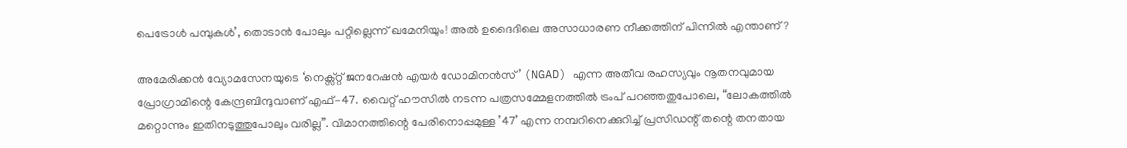പെട്രോൾ പമ്പുകൾ’, തൊടാൻ പോലും പറ്റില്ലെന്ന് ഖമേനിയും! അൽ ഉദൈദിലെ അസാധാരണ നീക്കത്തിന് പിന്നിൽ എന്താണ്?

അമേരിക്കൻ വ്യോമസേനയുടെ ‘നെക്സ്റ്റ് ജനറേഷൻ എയർ ഡോമിനൻസ്’ (NGAD) എന്ന അതീവ രഹസ്യവും നൂതനവുമായ പ്രോഗ്രാമിന്റെ കേന്ദ്രബിന്ദുവാണ് എഫ്-47. വൈറ്റ് ഹൗസിൽ നടന്ന പത്രസമ്മേളനത്തിൽ ട്രംപ് പറഞ്ഞതുപോലെ, “ലോകത്തിൽ മറ്റൊന്നും ഇതിനടുത്തുപോലും വരില്ല”. വിമാനത്തിന്റെ പേരിനൊപ്പമുള്ള ’47’ എന്ന നമ്പറിനെക്കുറിച്ച് പ്രസിഡന്റ് തന്റെ തനതായ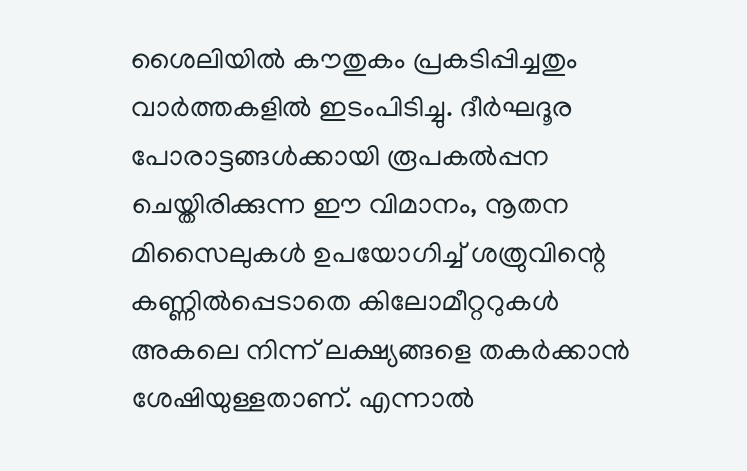ശൈലിയിൽ കൗതുകം പ്രകടിപ്പിച്ചതും വാർത്തകളിൽ ഇടംപിടിച്ചു. ദീർഘദൂര പോരാട്ടങ്ങൾക്കായി രൂപകൽപ്പന ചെയ്തിരിക്കുന്ന ഈ വിമാനം, നൂതന മിസൈലുകൾ ഉപയോഗിച്ച് ശത്രുവിന്റെ കണ്ണിൽപ്പെടാതെ കിലോമീറ്ററുകൾ അകലെ നിന്ന് ലക്ഷ്യങ്ങളെ തകർക്കാൻ ശേഷിയുള്ളതാണ്. എന്നാൽ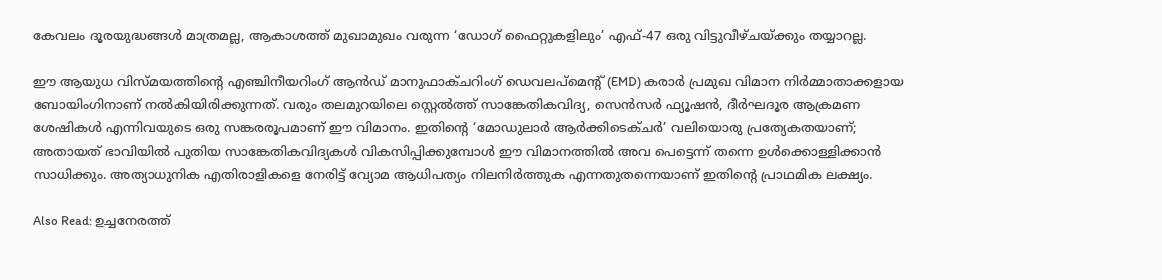കേവലം ദൂരയുദ്ധങ്ങൾ മാത്രമല്ല, ആകാശത്ത് മുഖാമുഖം വരുന്ന ‘ഡോഗ് ഫൈറ്റുകളിലും’ എഫ്-47 ഒരു വിട്ടുവീഴ്ചയ്ക്കും തയ്യാറല്ല.

ഈ ആയുധ വിസ്മയത്തിന്റെ എഞ്ചിനീയറിംഗ് ആൻഡ് മാനുഫാക്ചറിംഗ് ഡെവലപ്‌മെന്റ് (EMD) കരാർ പ്രമുഖ വിമാന നിർമ്മാതാക്കളായ ബോയിംഗിനാണ് നൽകിയിരിക്കുന്നത്. വരും തലമുറയിലെ സ്റ്റെൽത്ത് സാങ്കേതികവിദ്യ, സെൻസർ ഫ്യൂഷൻ, ദീർഘദൂര ആക്രമണ ശേഷികൾ എന്നിവയുടെ ഒരു സങ്കരരൂപമാണ് ഈ വിമാനം. ഇതിന്റെ ‘മോഡുലാർ ആർക്കിടെക്ചർ’ വലിയൊരു പ്രത്യേകതയാണ്; അതായത് ഭാവിയിൽ പുതിയ സാങ്കേതികവിദ്യകൾ വികസിപ്പിക്കുമ്പോൾ ഈ വിമാനത്തിൽ അവ പെട്ടെന്ന് തന്നെ ഉൾക്കൊള്ളിക്കാൻ സാധിക്കും. അത്യാധുനിക എതിരാളികളെ നേരിട്ട് വ്യോമ ആധിപത്യം നിലനിർത്തുക എന്നതുതന്നെയാണ് ഇതിന്റെ പ്രാഥമിക ലക്ഷ്യം.

Also Read: ഉച്ചനേരത്ത്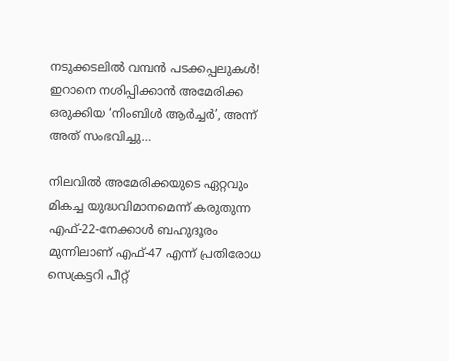നടുക്കടലിൽ വമ്പൻ പടക്കപ്പലുകൾ! ഇറാനെ നശിപ്പിക്കാൻ അമേരിക്ക ഒരുക്കിയ ‘നിംബിൾ ആർച്ചർ’, അന്ന് അത് സംഭവിച്ചു…

നിലവിൽ അമേരിക്കയുടെ ഏറ്റവും മികച്ച യുദ്ധവിമാനമെന്ന് കരുതുന്ന എഫ്-22-നേക്കാൾ ബഹുദൂരം മുന്നിലാണ് എഫ്-47 എന്ന് പ്രതിരോധ സെക്രട്ടറി പീറ്റ്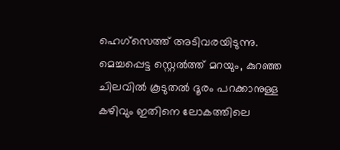ഹെഗ്‌സെത്ത് അടിവരയിടുന്നു. മെച്ചപ്പെട്ട സ്റ്റെൽത്ത് മറയും, കുറഞ്ഞ ചിലവിൽ കൂടുതൽ ദൂരം പറക്കാനുള്ള കഴിവും ഇതിനെ ലോകത്തിലെ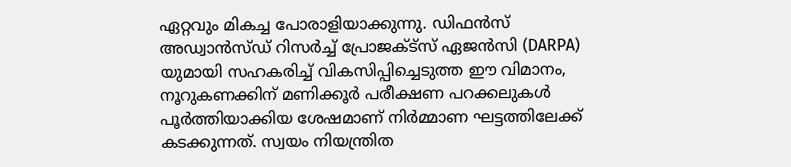ഏറ്റവും മികച്ച പോരാളിയാക്കുന്നു. ഡിഫൻസ് അഡ്വാൻസ്ഡ് റിസർച്ച് പ്രോജക്ട്സ് ഏജൻസി (DARPA) യുമായി സഹകരിച്ച് വികസിപ്പിച്ചെടുത്ത ഈ വിമാനം, നൂറുകണക്കിന് മണിക്കൂർ പരീക്ഷണ പറക്കലുകൾ പൂർത്തിയാക്കിയ ശേഷമാണ് നിർമ്മാണ ഘട്ടത്തിലേക്ക് കടക്കുന്നത്. സ്വയം നിയന്ത്രിത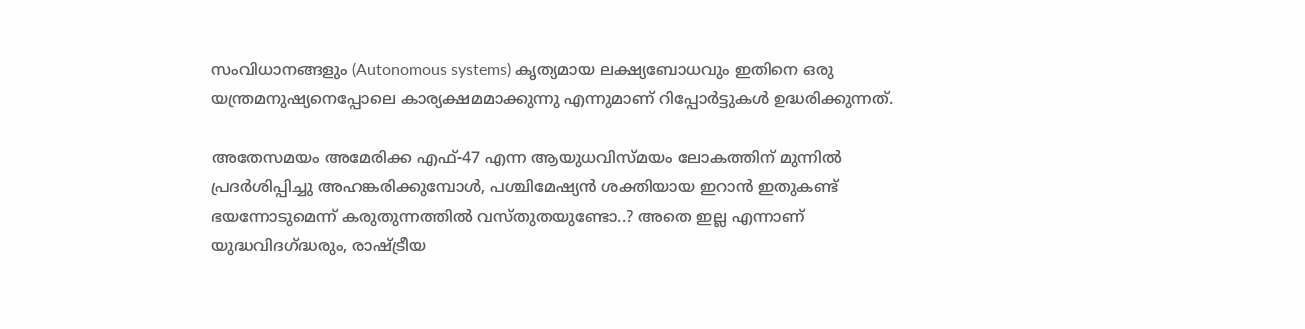സംവിധാനങ്ങളും (Autonomous systems) കൃത്യമായ ലക്ഷ്യബോധവും ഇതിനെ ഒരു യന്ത്രമനുഷ്യനെപ്പോലെ കാര്യക്ഷമമാക്കുന്നു എന്നുമാണ് റിപ്പോർട്ടുകൾ ഉദ്ധരിക്കുന്നത്.

അതേസമയം അമേരിക്ക എഫ്-47 എന്ന ആയുധവിസ്മയം ലോകത്തിന് മുന്നിൽ പ്രദർശിപ്പിച്ചു അഹങ്കരിക്കുമ്പോൾ, പശ്ചിമേഷ്യൻ ശക്തിയായ ഇറാൻ ഇതുകണ്ട് ഭയന്നോടുമെന്ന് കരുതുന്നത്തിൽ വസ്തുതയുണ്ടോ..? അതെ ഇല്ല എന്നാണ് യുദ്ധവിദഗ്ദ്ധരും, രാഷ്ട്രീയ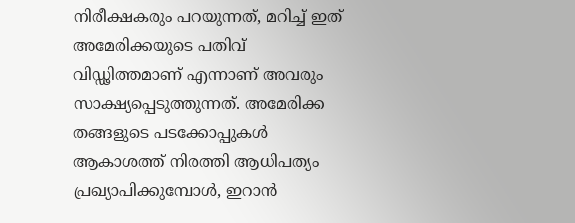നിരീക്ഷകരും പറയുന്നത്, മറിച്ച് ഇത് അമേരിക്കയുടെ പതിവ് വിഡ്ഢിത്തമാണ് എന്നാണ് അവരും സാക്ഷ്യപ്പെടുത്തുന്നത്. അമേരിക്ക തങ്ങളുടെ പടക്കോപ്പുകൾ ആകാശത്ത് നിരത്തി ആധിപത്യം പ്രഖ്യാപിക്കുമ്പോൾ, ഇറാൻ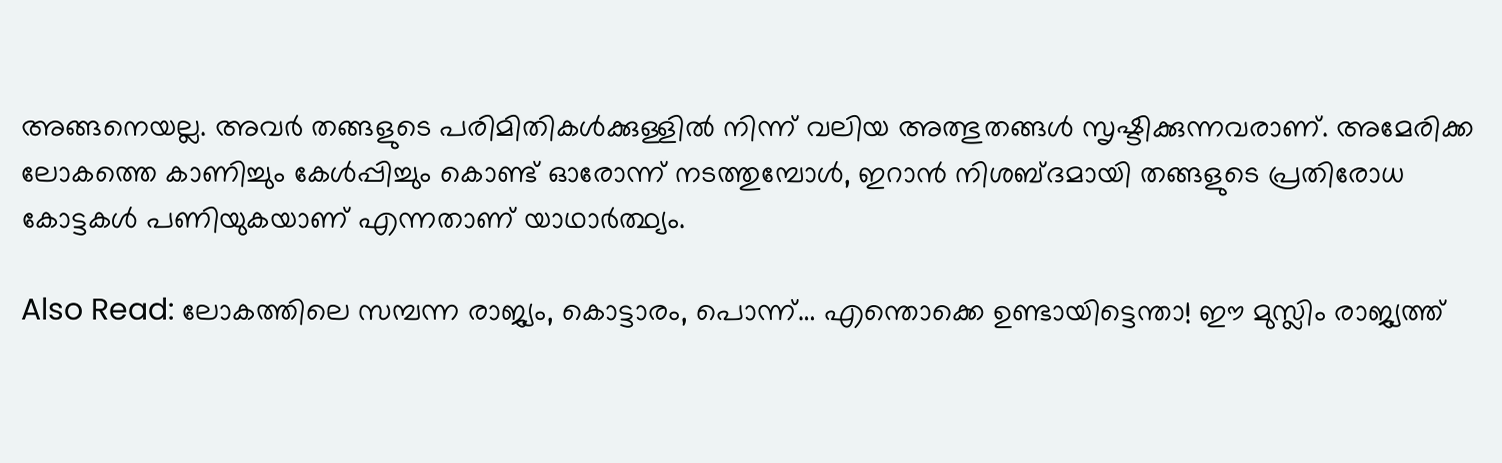അങ്ങനെയല്ല. അവർ തങ്ങളുടെ പരിമിതികൾക്കുള്ളിൽ നിന്ന് വലിയ അത്ഭുതങ്ങൾ സൃഷ്ടിക്കുന്നവരാണ്. അമേരിക്ക ലോകത്തെ കാണിച്ചും കേൾപ്പിച്ചും കൊണ്ട് ഓരോന്ന് നടത്തുമ്പോൾ, ഇറാൻ നിശബ്ദമായി തങ്ങളുടെ പ്രതിരോധ കോട്ടകൾ പണിയുകയാണ് എന്നതാണ് യാഥാർത്ഥ്യം.

Also Read: ലോകത്തിലെ സമ്പന്ന രാജ്യം, കൊട്ടാരം, പൊന്ന്… എന്തൊക്കെ ഉണ്ടായിട്ടെന്താ! ഈ മുസ്ലിം രാജ്യത്ത്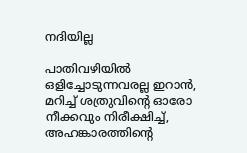നദിയില്ല

പാതിവഴിയിൽ ഒളിച്ചോടുന്നവരല്ല ഇറാൻ, മറിച്ച് ശത്രുവിന്റെ ഓരോ നീക്കവും നിരീക്ഷിച്ച്, അഹങ്കാരത്തിന്റെ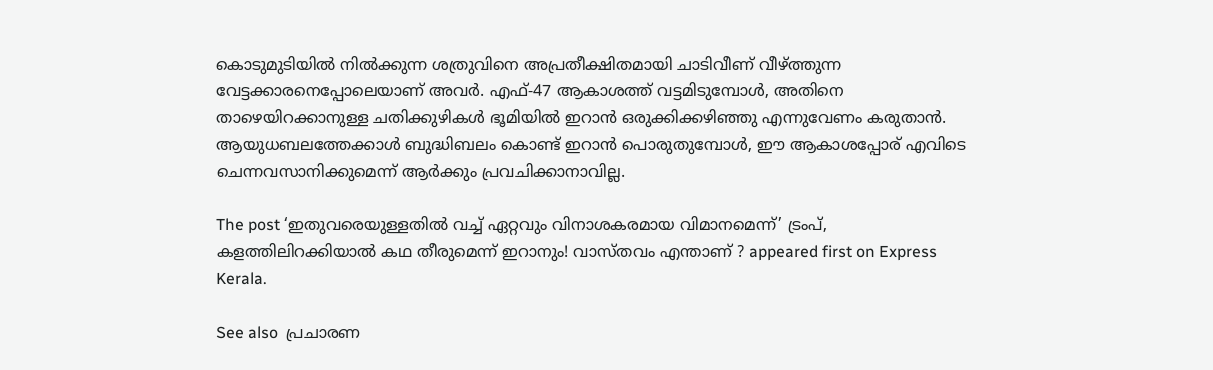കൊടുമുടിയിൽ നിൽക്കുന്ന ശത്രുവിനെ അപ്രതീക്ഷിതമായി ചാടിവീണ് വീഴ്ത്തുന്ന വേട്ടക്കാരനെപ്പോലെയാണ് അവർ. എഫ്-47 ആകാശത്ത് വട്ടമിടുമ്പോൾ, അതിനെ താഴെയിറക്കാനുള്ള ചതിക്കുഴികൾ ഭൂമിയിൽ ഇറാൻ ഒരുക്കിക്കഴിഞ്ഞു എന്നുവേണം കരുതാൻ. ആയുധബലത്തേക്കാൾ ബുദ്ധിബലം കൊണ്ട് ഇറാൻ പൊരുതുമ്പോൾ, ഈ ആകാശപ്പോര് എവിടെ ചെന്നവസാനിക്കുമെന്ന് ആർക്കും പ്രവചിക്കാനാവില്ല.

The post ‘ഇതുവരെയുള്ളതിൽ വച്ച് ഏറ്റവും വിനാശകരമായ വിമാനമെന്ന്’ ട്രംപ്, കളത്തിലിറക്കിയാൽ കഥ തീരുമെന്ന് ഇറാനും! വാസ്തവം എന്താണ് ? appeared first on Express Kerala.

See also  പ്രചാരണ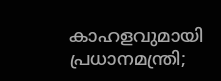കാഹളവുമായി പ്രധാനമന്ത്രി;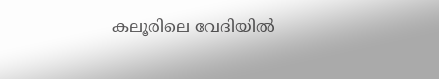കലൂരിലെ വേദിയിൽ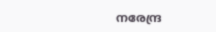നരേന്ദ്ര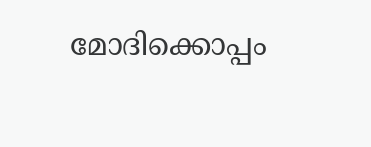മോദിക്കൊപ്പം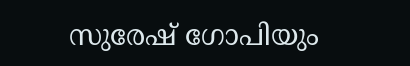സുരേഷ് ഗോപിയും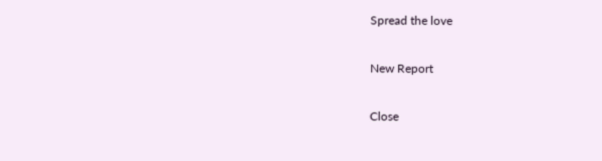Spread the love

New Report

Close